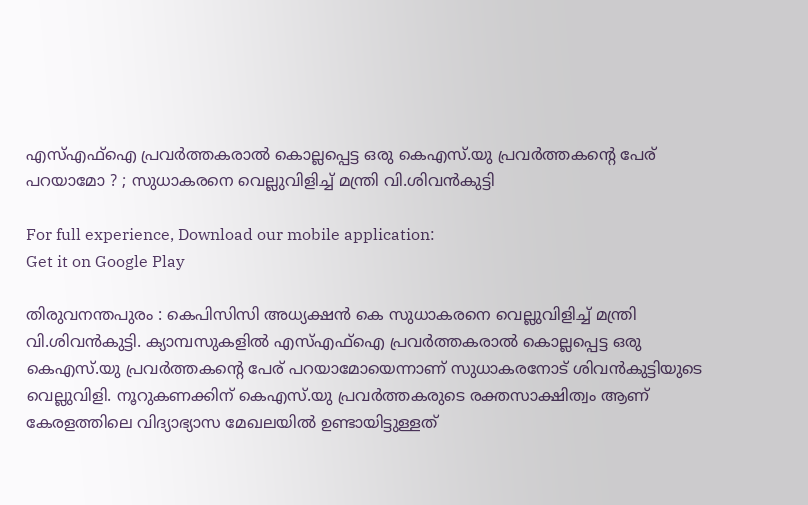എസ്‌എഫ്‌ഐ പ്രവര്‍ത്തകരാല്‍ കൊല്ലപ്പെട്ട ഒരു കെഎസ്‌.യു പ്രവര്‍ത്തകന്റെ പേര് പറയാമോ ? ; സുധാകരനെ വെല്ലുവിളിച്ച്‌ മന്ത്രി വി.ശിവന്‍കുട്ടി

For full experience, Download our mobile application:
Get it on Google Play

തിരുവനന്തപുരം : കെപിസിസി അധ്യക്ഷന്‍ കെ സുധാകരനെ വെല്ലുവിളിച്ച്‌ മന്ത്രി വി.ശിവന്‍കുട്ടി. ക്യാമ്പസുകളില്‍ എസ്‌എഫ്‌ഐ പ്രവര്‍ത്തകരാല്‍ കൊല്ലപ്പെട്ട ഒരു കെഎസ്‌.യു പ്രവര്‍ത്തകന്റെ പേര് പറയാമോയെന്നാണ് സുധാകരനോട് ശിവന്‍കുട്ടിയുടെ വെല്ലുവിളി. നൂറുകണക്കിന് കെഎസ്‌.യു പ്രവര്‍ത്തകരുടെ രക്തസാക്ഷിത്വം ആണ് കേരളത്തിലെ വിദ്യാഭ്യാസ മേഖലയില്‍ ഉണ്ടായിട്ടുള്ളത്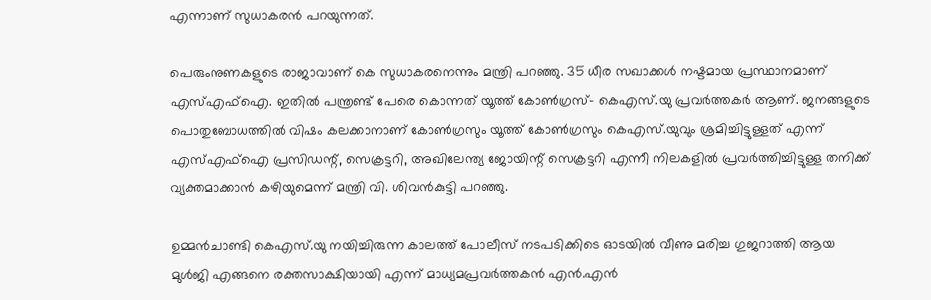എന്നാണ് സുധാകരന്‍ പറയുന്നത്.

പെരുംനുണകളുടെ രാജാവാണ് കെ സുധാകരനെന്നും മന്ത്രി പറഞ്ഞു. 35 ധീര സഖാക്കള്‍ നഷ്ടമായ പ്രസ്ഥാനമാണ് എസ്‌എഫ്‌ഐ. ഇതില്‍ പന്ത്രണ്ട് പേരെ കൊന്നത് യൂത്ത് കോണ്‍ഗ്രസ്- കെഎസ്‌.യു പ്രവര്‍ത്തകര്‍ ആണ്. ജനങ്ങളുടെ പൊതുബോധത്തില്‍ വിഷം കലക്കാനാണ് കോണ്‍ഗ്രസും യൂത്ത് കോണ്‍ഗ്രസും കെഎസ്‌.യുവും ശ്രമിച്ചിട്ടുള്ളത് എന്ന് എസ്‌എഫ്‌ഐ പ്രസിഡന്റ്, സെക്രട്ടറി, അഖിലേന്ത്യ ജോയിന്റ് സെക്രട്ടറി എന്നീ നിലകളില്‍ പ്രവര്‍ത്തിച്ചിട്ടുള്ള തനിക്ക് വ്യക്തമാക്കാന്‍ കഴിയുമെന്ന് മന്ത്രി വി. ശിവന്‍കുട്ടി പറഞ്ഞു.

ഉമ്മന്‍ചാണ്ടി കെഎസ്‌.യു നയിച്ചിരുന്ന കാലത്ത് പോലീസ് നടപടിക്കിടെ ഓടയില്‍ വീണു മരിച്ച ഗുജറാത്തി ആയ മുള്‍ജി എങ്ങനെ രക്തസാക്ഷിയായി എന്ന് മാധ്യമപ്രവര്‍ത്തകന്‍ എന്‍.എന്‍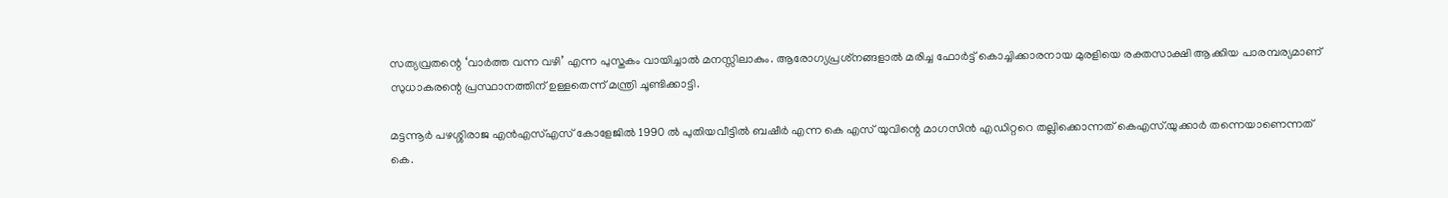സത്യവ്രതന്റെ ‘വാര്‍ത്ത വന്ന വഴി’ എന്ന പുസ്തകം വായിച്ചാല്‍ മനസ്സിലാകും. ആരോഗ്യപ്രശ്‌നങ്ങളാല്‍ മരിച്ച ഫോര്‍ട്ട് കൊച്ചിക്കാരനായ മുരളിയെ രക്തസാക്ഷി ആക്കിയ പാരമ്പര്യമാണ് സുധാകരന്റെ പ്രസ്ഥാനത്തിന് ഉള്ളതെന്ന് മന്ത്രി ചൂണ്ടിക്കാട്ടി.

മട്ടന്നൂര്‍ പഴശ്ശിരാജ എന്‍എസ്‌എസ് കോളേജില്‍ 1990 ല്‍ പുതിയവീട്ടില്‍ ബഷീര്‍ എന്ന കെ എസ് യുവിന്റെ മാഗസിന്‍ എഡിറ്ററെ തല്ലിക്കൊന്നത് കെഎസ്.യുക്കാര്‍ തന്നെയാണെന്നത് കെ.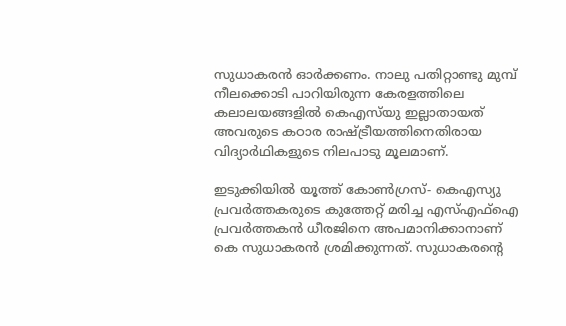സുധാകരന്‍ ഓര്‍ക്കണം. നാലു പതിറ്റാണ്ടു മുമ്പ് നീലക്കൊടി പാറിയിരുന്ന കേരളത്തിലെ കലാലയങ്ങളില്‍ കെഎസ്‌യു ഇല്ലാതായത് അവരുടെ കഠാര രാഷ്ട്രീയത്തിനെതിരായ വിദ്യാര്‍ഥികളുടെ നിലപാടു മൂലമാണ്.

ഇടുക്കിയില്‍ യൂത്ത് കോണ്‍ഗ്രസ്- കെഎസ്യു പ്രവര്‍ത്തകരുടെ കുത്തേറ്റ് മരിച്ച എസ്‌എഫ്‌ഐ പ്രവര്‍ത്തകന്‍ ധീരജിനെ അപമാനിക്കാനാണ് കെ സുധാകരന്‍ ശ്രമിക്കുന്നത്. സുധാകരന്റെ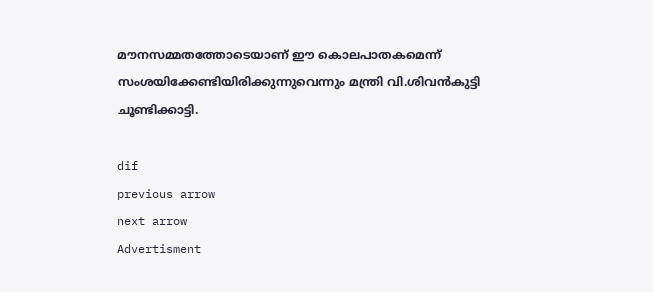മൗനസമ്മതത്തോടെയാണ് ഈ കൊലപാതകമെന്ന് സംശയിക്കേണ്ടിയിരിക്കുന്നുവെന്നും മന്ത്രി വി.ശിവന്‍കുട്ടി ചൂണ്ടിക്കാട്ടി.

dif
previous arrow
next arrow
Advertisment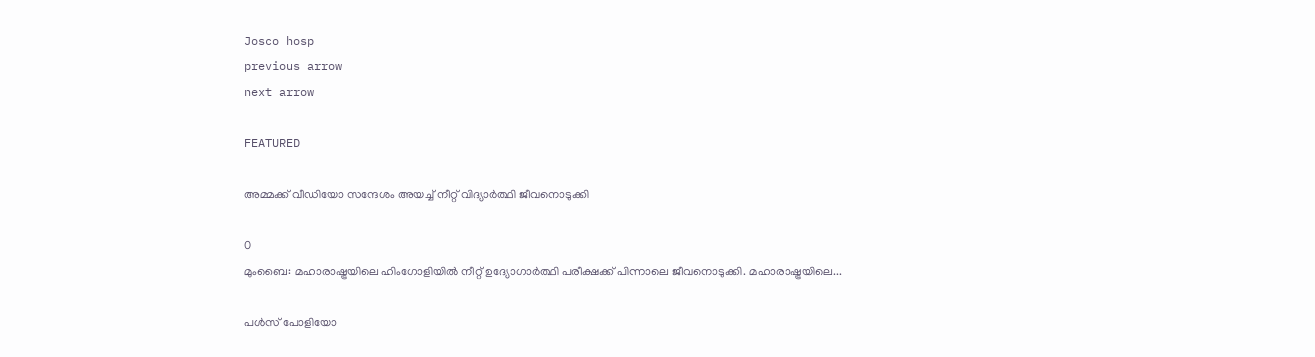Josco hosp
previous arrow
next arrow

FEATURED

അമ്മക്ക് വീഡിയോ സന്ദേശം അയച്ച് നീറ്റ് വിദ്യാർത്ഥി ജീവനൊടുക്കി

0
മുംബൈ: മഹാരാഷ്ട്രയിലെ ഹിംഗോളിയിൽ നീറ്റ് ഉദ്യോഗാർത്ഥി പരീക്ഷക്ക് പിന്നാലെ ജീവനൊടുക്കി. മഹാരാഷ്ട്രയിലെ...

പള്‍സ് പോളിയോ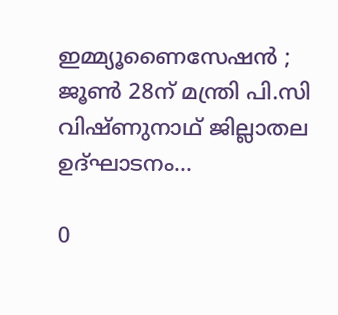ഇമ്മ്യൂണൈസേഷന്‍ ; ജൂണ്‍ 28ന് മന്ത്രി പി.സി വിഷ്ണുനാഥ് ജില്ലാതല ഉദ്ഘാടനം...

0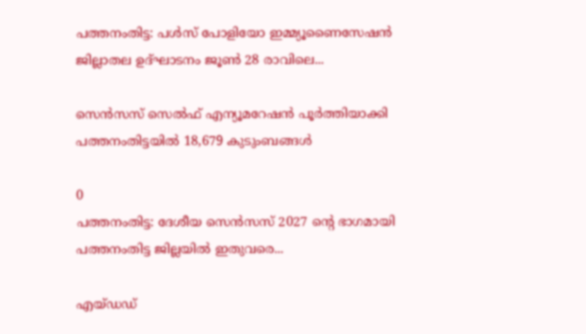പത്തനംതിട്ട: പള്‍സ് പോളിയോ ഇമ്മ്യൂണൈസേഷന്‍ ജില്ലാതല ഉദ്ഘാടനം ജൂണ്‍ 28 രാവിലെ...

സെന്‍സസ് സെല്‍ഫ് എന്യൂമറേഷന്‍ പൂര്‍ത്തിയാക്കി പത്തനംതിട്ടയില്‍ 18,679 കുടുംബങ്ങള്‍

0
പത്തനംതിട്ട: ദേശീയ സെന്‍സസ് 2027 ന്റെ ഭാഗമായി പത്തനംതിട്ട ജില്ലയില്‍ ഇതുവരെ...

എയ്ഡഡ്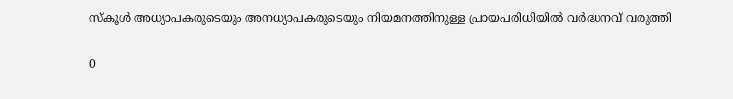സ്കൂൾ അധ്യാപകരുടെയും അനധ്യാപകരുടെയും നിയമനത്തിനുള്ള പ്രായപരിധിയിൽ വർദ്ധനവ് വരുത്തി

0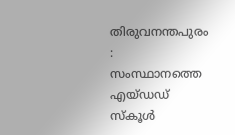തിരുവനന്തപുരം : സംസ്ഥാനത്തെ എയ്ഡഡ് സ്കൂൾ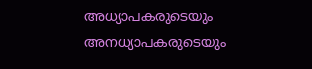അധ്യാപകരുടെയും അനധ്യാപകരുടെയും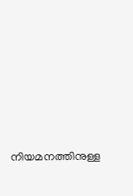നിയമനത്തിനുള്ള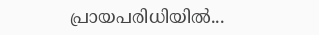പ്രായപരിധിയിൽ...